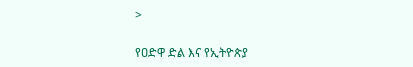>

የዐድዋ ድል እና የኢትዮጵያ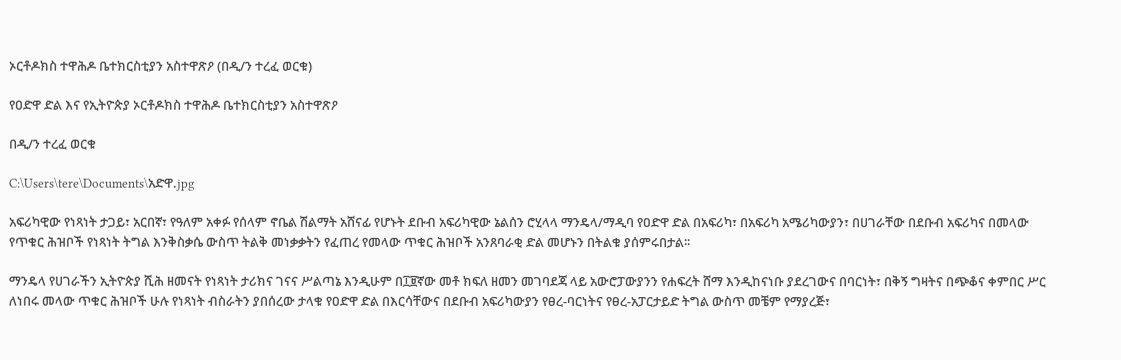ኦርቶዶክስ ተዋሕዶ ቤተክርስቲያን አስተዋጽዖ (በዲ/ን ተረፈ ወርቁ)

የዐድዋ ድል እና የኢትዮጵያ ኦርቶዶክስ ተዋሕዶ ቤተክርስቲያን አስተዋጽዖ

በዲ/ን ተረፈ ወርቁ

C:\Users\tere\Documents\አድዋ.jpg

አፍሪካዊው የነጻነት ታጋይ፣ አርበኛ፣ የዓለም አቀፉ የሰላም ኖቤል ሽልማት አሸናፊ የሆኑት ደቡብ አፍሪካዊው ኔልሰን ሮሂላላ ማንዴላ/ማዲባ የዐድዋ ድል በአፍሪካ፣ በአፍሪካ አሜሪካውያን፣ በሀገራቸው በደቡብ አፍሪካና በመላው የጥቁር ሕዝቦች የነጻነት ትግል እንቅስቃሴ ውስጥ ትልቅ መነቃቃትን የፈጠረ የመላው ጥቁር ሕዝቦች አንጸባራቂ ድል መሆኑን በትልቁ ያሰምሩበታል፡፡

ማንዴላ የሀገራችን ኢትዮጵያ ሺሕ ዘመናት የነጻነት ታሪክና ገናና ሥልጣኔ እንዲሁም በ፲፱ኛው መቶ ክፍለ ዘመን መገባደጃ ላይ አውሮፓውያንን የሐፍረት ሸማ እንዲከናነቡ ያደረገውና በባርነት፣ በቅኝ ግዛትና በጭቆና ቀምበር ሥር ለነበሩ መላው ጥቁር ሕዝቦች ሁሉ የነጻነት ብስራትን ያበሰረው ታላቁ የዐድዋ ድል በእርሳቸውና በደቡብ አፍሪካውያን የፀረ-ባርነትና የፀረ-አፓርታይድ ትግል ውስጥ መቼም የማያረጅ፣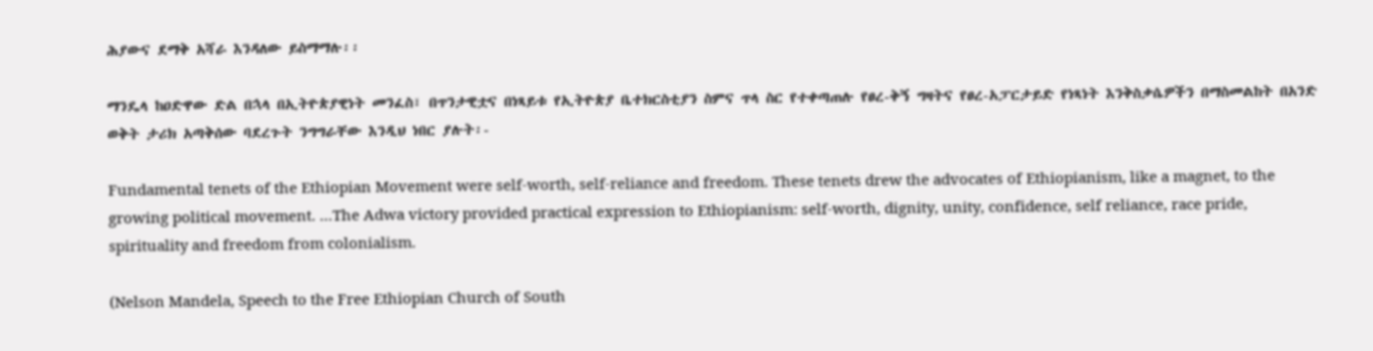ሕያውና ደማቅ አሻራ እንዳለው ይስማማሉ፡፡

ማንዴላ ከዐድዋው ድል በኋላ በኢትዮጵያዊነት መንፈስ፣ በጥንታዊቷና በነጻይቱ የኢትዮጵያ ቤተክርስቲያን ስምና ጥላ ስር የተቀጣጠሉ የፀረ-ቅኝ ግዛትና የፀረ-አፓርታይድ የነጻነት እንቅስቃሴዎችን በማስመልከት በአንድ ወቅት ታሪክ አጣቅሰው ባደረጉት ንግግራቸው እንዲህ ነበር ያሉት፡-

Fundamental tenets of the Ethiopian Movement were self-worth, self-reliance and freedom. These tenets drew the advocates of Ethiopianism, like a magnet, to the growing political movement. …The Adwa victory provided practical expression to Ethiopianism: self-worth, dignity, unity, confidence, self reliance, race pride, spirituality and freedom from colonialism.

(Nelson Mandela, Speech to the Free Ethiopian Church of South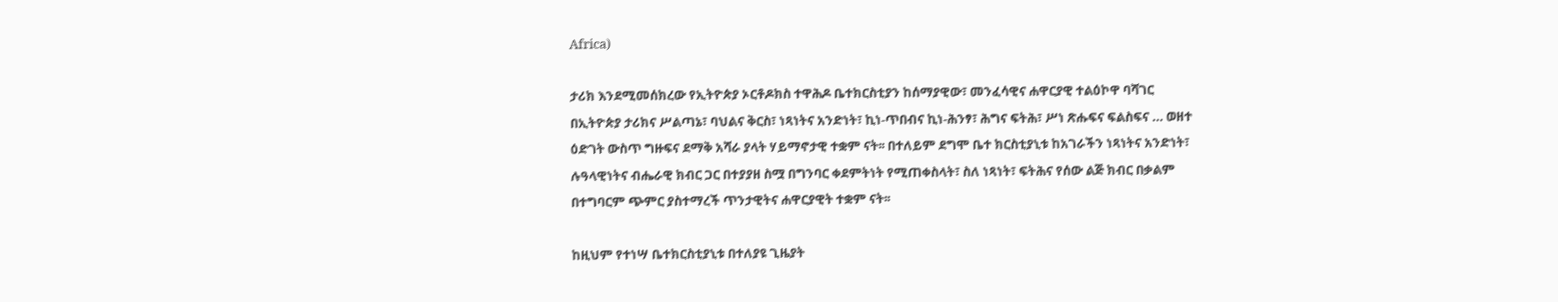Africa)

ታሪክ እንደሚመሰክረው የኢትዮጵያ ኦርቶዶክስ ተዋሕዶ ቤተክርስቲያን ከሰማያዊው፣ መንፈሳዊና ሐዋርያዊ ተልዕኮዋ ባሻገር በኢትዮጵያ ታሪክና ሥልጣኔ፣ ባህልና ቅርስ፣ ነጻነትና አንድነት፣ ኪነ-ጥበብና ኪነ-ሕንፃ፣ ሕግና ፍትሕ፣ ሥነ ጽሑፍና ፍልስፍና … ወዘተ ዕድገት ውስጥ ግዙፍና ደማቅ አሻራ ያላት ሃይማኖታዊ ተቋም ናት፡፡ በተለይም ደግሞ ቤተ ክርስቲያኒቱ ከአገራችን ነጻነትና አንድነት፣ ሉዓላዊነትና ብሔራዊ ክብር ጋር በተያያዘ ስሟ በግንባር ቀደምትነት የሚጠቀስላት፣ ስለ ነጻነት፣ ፍትሕና የሰው ልጅ ክብር በቃልም በተግባርም ጭምር ያስተማረች ጥንታዊትና ሐዋርያዊት ተቋም ናት፡፡

ከዚህም የተነሣ ቤተክርስቲያኒቱ በተለያዩ ጊዜያት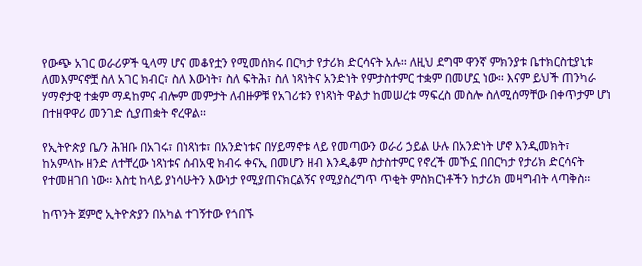የውጭ አገር ወራሪዎች ዒላማ ሆና መቆየቷን የሚመሰክሩ በርካታ የታሪክ ድርሳናት አሉ፡፡ ለዚህ ደግሞ ዋንኛ ምክንያቱ ቤተክርስቲያኒቱ ለመእምናኖቿ ስለ አገር ክብር፣ ስለ እውነት፣ ስለ ፍትሕ፣ ስለ ነጻነትና አንድነት የምታስተምር ተቋም በመሆኗ ነው፡፡ እናም ይህች ጠንካራ ሃማኖታዊ ተቋም ማዳከምና ብሎም መምታት ለብዙዎቹ የአገሪቱን የነጻነት ዋልታ ከመሠረቱ ማፍረስ መስሎ ስለሚሰማቸው በቀጥታም ሆነ በተዘዋዋሪ መንገድ ሲያጠቋት ኖረዋል፡፡

የኢትዮጵያ ቤ/ን ሕዝቡ በአገሩ፣ በነጻነቱ፣ በአንድነቱና በሃይማኖቱ ላይ የመጣውን ወራሪ ኃይል ሁሉ በአንድነት ሆኖ እንዲመክት፣ ከአምላኩ ዘንድ ለተቸረው ነጻነቱና ሰብአዊ ክብሩ ቀናኢ በመሆን ዘብ እንዲቆም ስታስተምር የኖረች መኾኗ በበርካታ የታሪክ ድርሳናት የተመዘገበ ነው፡፡ እስቲ ከላይ ያነሳሁትን እውነታ የሚያጠናክርልኝና የሚያስረግጥ ጥቂት ምስክርነቶችን ከታሪክ መዛግብት ላጣቅስ፡፡

ከጥንት ጀምሮ ኢትዮጵያን በአካል ተገኝተው የጎበኙ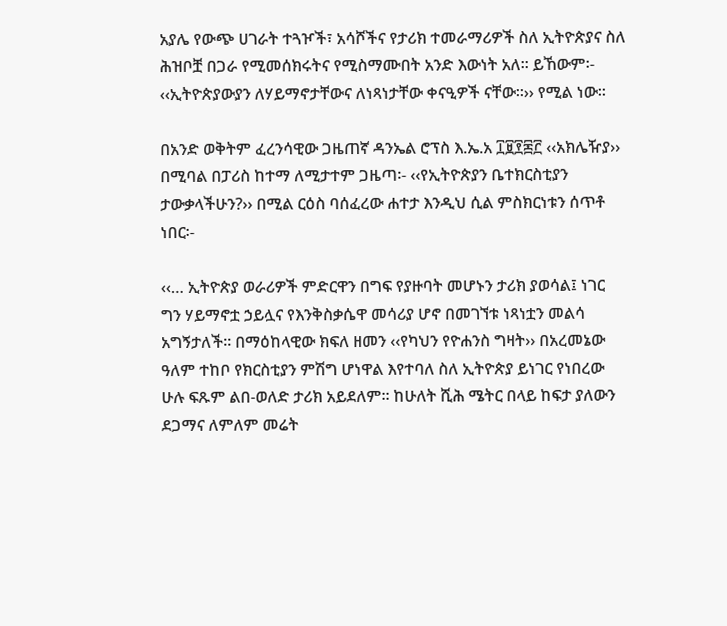አያሌ የውጭ ሀገራት ተጓዦች፣ አሳሾችና የታሪክ ተመራማሪዎች ስለ ኢትዮጵያና ስለ ሕዝቦቿ በጋራ የሚመሰክሩትና የሚስማሙበት አንድ እውነት አለ፡፡ ይኸውም፡- ‹‹ኢትዮጵያውያን ለሃይማኖታቸውና ለነጻነታቸው ቀናዒዎች ናቸው፡፡›› የሚል ነው፡፡

በአንድ ወቅትም ፈረንሳዊው ጋዜጠኛ ዳንኤል ሮፕስ እ.ኤ.አ ፲፱፻፷፫ ‹‹አክሌዥያ›› በሚባል በፓሪስ ከተማ ለሚታተም ጋዜጣ፡- ‹‹የኢትዮጵያን ቤተክርስቲያን ታውቃላችሁን?›› በሚል ርዕስ ባሰፈረው ሐተታ እንዲህ ሲል ምስክርነቱን ሰጥቶ ነበር፡-

‹‹… ኢትዮጵያ ወራሪዎች ምድርዋን በግፍ የያዙባት መሆኑን ታሪክ ያወሳል፤ ነገር ግን ሃይማኖቷ ኃይሏና የእንቅስቃሴዋ መሳሪያ ሆኖ በመገኘቱ ነጻነቷን መልሳ አግኝታለች፡፡ በማዕከላዊው ክፍለ ዘመን ‹‹የካህን የዮሐንስ ግዛት›› በአረመኔው ዓለም ተከቦ የክርስቲያን ምሽግ ሆነዋል እየተባለ ስለ ኢትዮጵያ ይነገር የነበረው ሁሉ ፍጹም ልበ-ወለድ ታሪክ አይደለም፡፡ ከሁለት ሺሕ ሜትር በላይ ከፍታ ያለውን ደጋማና ለምለም መሬት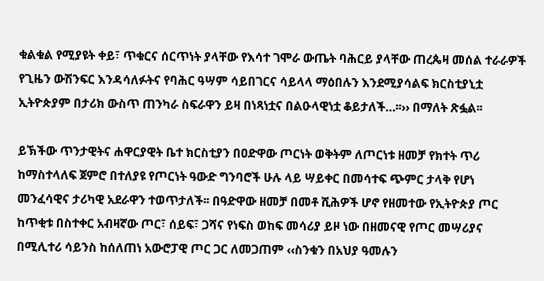ቁልቁል የሚያዩት ቀይ፣ ጥቁርና ሰርጥነት ያላቸው የእሳተ ገሞራ ውጤት ባሕርይ ያላቸው ጠረጴዛ መሰል ተራራዎች የጊዜን ውሽንፍር እንዳሳለፉትና የባሕር ዓሣም ሳይበገርና ሳይላላ ማዕበሉን እንደሚያሳልፍ ክርስቲያኒቷ ኢትዮጵያም በታሪክ ውስጥ ጠንካራ ስፍራዋን ይዛ በነጻነቷና በልዑላዊነቷ ቆይታለች…፡፡›› በማለት ጽፏል፡፡

ይኽችው ጥንታዊትና ሐዋርያዊት ቤተ ክርስቲያን በዐድዋው ጦርነት ወቅትም ለጦርነቱ ዘመቻ የክተት ጥሪ ከማስተላለፍ ጀምሮ በተለያዩ የጦርነት ዓውድ ግንባሮች ሁሉ ላይ ሣይቀር በመሳተፍ ጭምር ታላቅ የሆነ መንፈሳዊና ታሪካዊ አደራዋን ተወጥታለች፡፡ በዓድዋው ዘመቻ በመቶ ሺሕዎች ሆኖ የዘመተው የኢትዮጵያ ጦር ከጥቂቱ በስተቀር አብዛኛው ጦር፣ ሰይፍ፣ ጋሻና የነፍስ ወከፍ መሳሪያ ይዞ ነው በዘመናዊ የጦር መሣሪያና በሚሊተሪ ሳይንስ ከሰለጠነ አውሮፓዊ ጦር ጋር ለመጋጠም ‹‹ስንቁን በአህያ ዓመሉን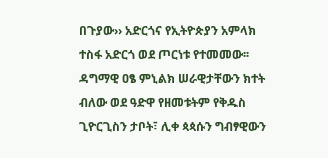በጉያው›› አድርጎና የኢትዮጵያን አምላክ ተስፋ አድርጎ ወደ ጦርነቱ የተመመው፡፡ ዳግማዊ ዐፄ ምኒልክ ሠራዊታቸውን ክተት ብለው ወደ ዓድዋ የዘመቱትም የቅዱስ ጊዮርጊስን ታቦት፣ ሊቀ ጳጳሱን ግብፃዊውን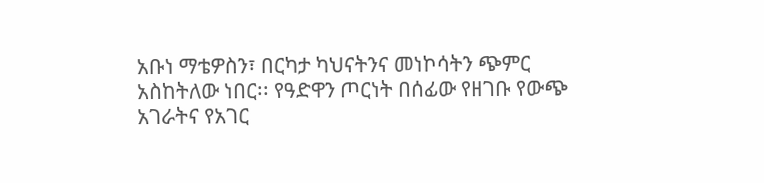አቡነ ማቴዎስን፣ በርካታ ካህናትንና መነኮሳትን ጭምር አስከትለው ነበር፡፡ የዓድዋን ጦርነት በሰፊው የዘገቡ የውጭ አገራትና የአገር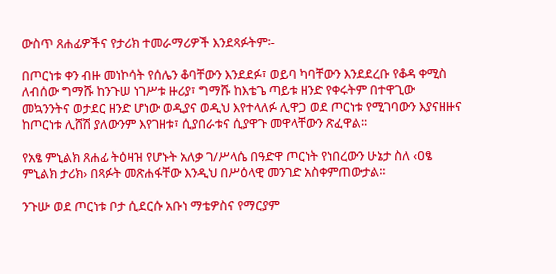ውስጥ ጸሐፊዎችና የታሪክ ተመራማሪዎች እንደጻፉትም፡-

በጦርነቱ ቀን ብዙ መነኮሳት የሰሌን ቆባቸውን እንደደፉ፣ ወይባ ካባቸውን እንደደረቡ የቆዳ ቀሚስ ለብሰው ግማሹ ከንጉሠ ነገሥቱ ዙሪያ፣ ግማሹ ከእቴጌ ጣይቱ ዘንድ የቀሩትም በተዋጊው መኳንንትና ወታደር ዘንድ ሆነው ወዲያና ወዲህ እየተላለፉ ሊዋጋ ወደ ጦርነቱ የሚገባውን እያናዘዙና ከጦርነቱ ሊሸሽ ያለውንም እየገዘቱ፣ ሲያበራቱና ሲያዋጉ መዋላቸውን ጽፈዋል፡፡

የአፄ ምኒልክ ጸሐፊ ትዕዛዝ የሆኑት አለቃ ገ/ሥላሴ በዓድዋ ጦርነት የነበረውን ሁኔታ ስለ ‹ዐፄ ምኒልክ ታሪክ› በጻፉት መጽሐፋቸው እንዲህ በሥዕላዊ መንገድ አስቀምጠውታል፡፡

ንጉሡ ወደ ጦርነቱ ቦታ ሲደርሱ አቡነ ማቴዎስና የማርያም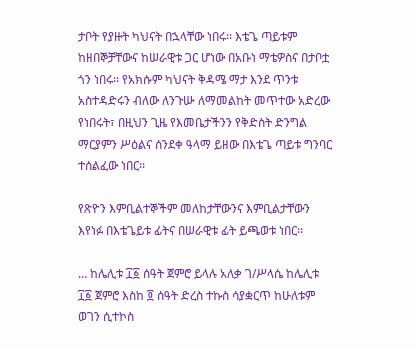ታቦት የያዙት ካህናት በኋላቸው ነበሩ፡፡ እቴጌ ጣይቱም ከዘበኞቻቸውና ከሠራዊቱ ጋር ሆነው በአቡነ ማቴዎስና በታቦቷ ጎን ነበሩ፡፡ የአክሱም ካህናት ቅዳሜ ማታ እንደ ጥንቱ አስተዳድሩን ብለው ለንጉሡ ለማመልከት መጥተው አድረው የነበሩት፣ በዚህን ጊዜ የእመቤታችንን የቅድስት ድንግል ማርያምን ሥዕልና ሰንደቀ ዓላማ ይዘው በእቴጌ ጣይቱ ግንባር ተሰልፈው ነበር፡፡

የጽዮን እምቢልተኞችም መለከታቸውንና እምቢልታቸውን እየነፉ በእቴጌይቱ ፊትና በሠራዊቱ ፊት ይጫወቱ ነበር፡፡

… ከሌሊቱ ፲፩ ሰዓት ጀምሮ ይላሉ አለቃ ገ/ሥላሴ ከሌሊቱ ፲፩ ጀምሮ እስከ ፬ ሰዓት ድረስ ተኩስ ሳያቋርጥ ከሁለቱም ወገን ሲተኮስ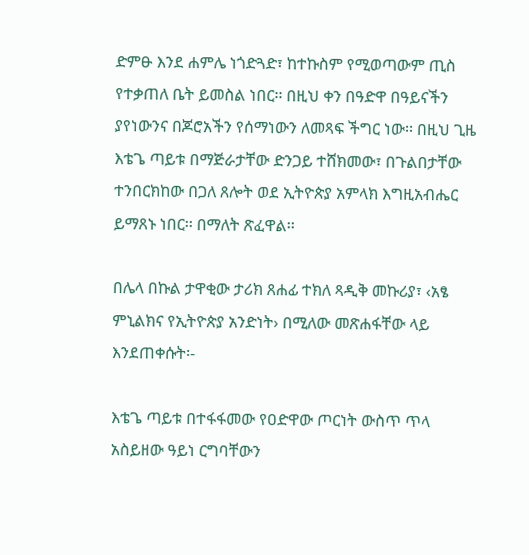ድምፁ እንደ ሐምሌ ነጎድጓድ፣ ከተኩስም የሚወጣውም ጢስ የተቃጠለ ቤት ይመስል ነበር፡፡ በዚህ ቀን በዓድዋ በዓይናችን ያየነውንና በጆሮአችን የሰማነውን ለመጻፍ ችግር ነው፡፡ በዚህ ጊዜ እቴጌ ጣይቱ በማጅራታቸው ድንጋይ ተሸክመው፣ በጉልበታቸው ተንበርክከው በጋለ ጸሎት ወደ ኢትዮጵያ አምላክ እግዚአብሔር ይማጸኑ ነበር፡፡ በማለት ጽፈዋል፡፡

በሌላ በኩል ታዋቂው ታሪክ ጸሐፊ ተክለ ጻዲቅ መኩሪያ፣ ‹አፄ ምኒልክና የኢትዮጵያ አንድነት› በሚለው መጽሐፋቸው ላይ እንደጠቀሱት፡-

እቴጌ ጣይቱ በተፋፋመው የዐድዋው ጦርነት ውስጥ ጥላ አስይዘው ዓይነ ርግባቸውን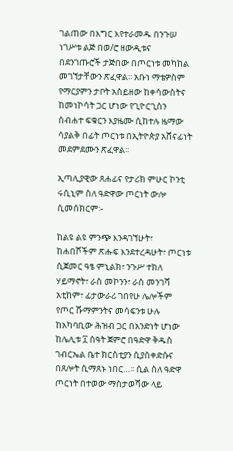ገልጠው በእግር እየተራመዱ በንጉሠ ነገሥቱ ልጅ በወ/ሮ ዘውዲቱና በደንገጡሮች ታጅበው በጦርነቱ መካከል መገኘታቸውን ጽፈዋል፡፡ አቡነ ማቴዎስም የማርያምን ታቦት አስይዘው ከቀሳውስትና ከመነኮሳት ጋር ሆነው የጊዮርጊስን ስብሐተ ፍቁርን እያዜሙ ሲከተሉ ዜማው ሳያልቅ በፊት ጦርነቱ በኢትዮጵያ አሸናፊነት መደምደሙን ጽፈዋል፡፡

ኢጣሊያዊው ጸሐፊና የታሪክ ምሁር ኮንቲ ሩሲኒም ስለ ዓድዋው ጦርነት ውሎ ሲመሰክርም፡-

ከልዩ ልዩ ምንጭ እንዳገኘሁት፣ ከሐበሾችም ጽሑፍ እንደተረዳሁት፣ ጦርነቱ ሲጀመር ዓፄ ምኒልክ፣ ንጉሥ ተክለ ሃይማኖት፣ ራስ መኮንን፣ ራስ መንገሻ አቲከም፣ ፊታውራሪ ገበየሁ ሌሎችም የጦር ሹማምንትና መሳፍንቱ ሁሉ ከአካባቢው ሕዝብ ጋር በአንድነት ሆነው ከሌሊቱ ፲ ሰዓት ጀምሮ በዓድዋ ቅዱስ ገብርኤል ቤተ ክርስቲያን ሲያስቀድሱና በጸሎት ሲማጸኑ ነበር…፡፡ ሲል ስለ ዓድዋ ጦርነት በተወው ማስታወሻው ላይ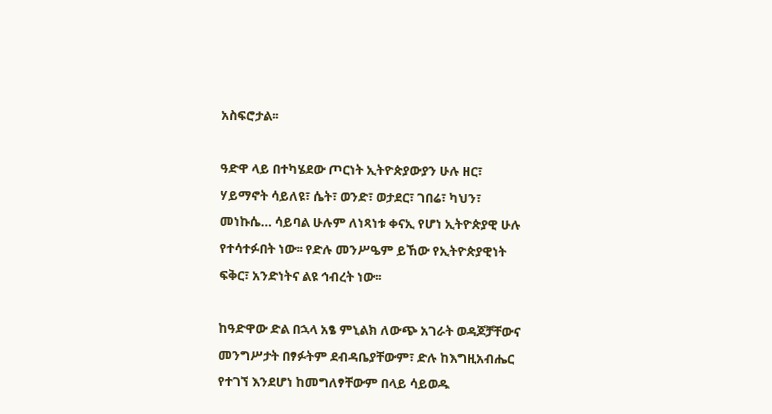አስፍሮታል፡፡

ዓድዋ ላይ በተካሄደው ጦርነት ኢትዮጵያውያን ሁሉ ዘር፣ ሃይማኖት ሳይለዩ፣ ሴት፣ ወንድ፣ ወታደር፣ ገበሬ፣ ካህን፣ መነኩሴ… ሳይባል ሁሉም ለነጻነቱ ቀናኢ የሆነ ኢትዮጵያዊ ሁሉ የተሳተፉበት ነው፡፡ የድሉ መንሥዔም ይኸው የኢትዮጵያዊነት ፍቅር፣ አንድነትና ልዩ ኅብረት ነው፡፡

ከዓድዋው ድል በኋላ አፄ ምኒልክ ለውጭ አገራት ወዳጆቻቸውና መንግሥታት በፃፉትም ደብዳቤያቸውም፣ ድሉ ከእግዚአብሔር የተገኘ እንደሆነ ከመግለፃቸውም በላይ ሳይወዱ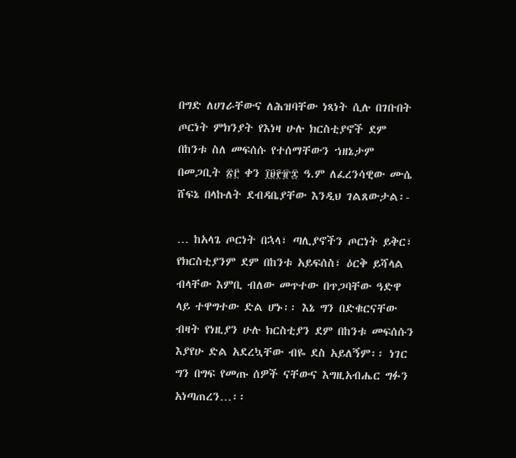በግድ ለሀገራቸውና ለሕዝባቸው ነጻነት ሲሉ በገቡበት ጦርነት ምክንያት የእነዛ ሁሉ ክርስቲያኖች ደም በከንቱ ስለ መፍሰሱ የተሰማቸውን ኀዘኔታም በመጋቢት ፳፫ ቀን ፲፱፻፹፰ ዓ.ም ለፈረንሳዊው ሙሴ ሸፍኔ በላኩለት ደብዳቤያቸው እንዲህ ገልጸውታል፡-

… ከአላጌ ጦርነት በኋላ፣ ጣሊያኖችን ጦርነት ይቅር፣ የክርስቲያንም ደም በከንቱ አይፍሰስ፣ ዕርቅ ይሻላል ብላቸው እምቢ ብለው መጥተው በጥጋባቸው ዓድዋ ላይ ተዋግተው ድል ሆኑ፡፡ እኔ ግን በድቁርናቸው ብዛት የነዚያን ሁሉ ክርስቲያን ደም በከንቱ መፍሰሱን እያየሁ ድል አደረኳቸው ብዬ ደስ አይለኝም፡፡ ነገር ግን በግፍ የመጡ ሰዎች ናቸውና እግዚአብሔር ግፉን አነጣጠረን…፡፡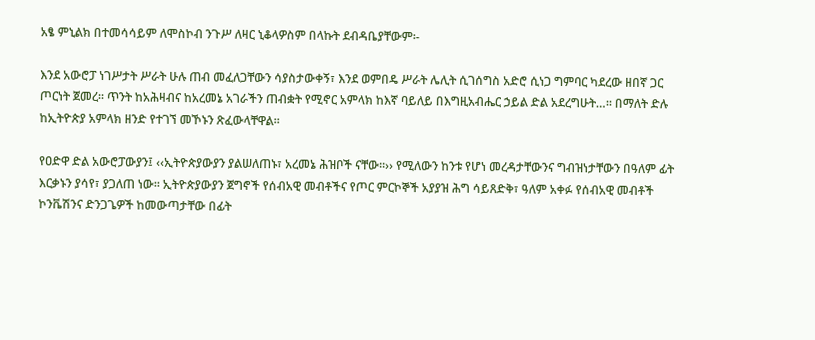አፄ ምኒልክ በተመሳሳይም ለሞስኮብ ንጉሥ ለዛር ኒቆላዎስም በላኩት ደብዳቤያቸውም፡-

እንደ አውሮፓ ነገሥታት ሥራት ሁሉ ጠብ መፈለጋቸውን ሳያስታውቀኝ፣ እንደ ወምበዴ ሥራት ሌሊት ሲገሰግስ አድሮ ሲነጋ ግምባር ካደረው ዘበኛ ጋር ጦርነት ጀመረ፡፡ ጥንት ከአሕዛብና ከአረመኔ አገራችን ጠብቋት የሚኖር አምላክ ከእኛ ባይለይ በእግዚአብሔር ኃይል ድል አደረግሁት…፡፡ በማለት ድሉ ከኢትዮጵያ አምላክ ዘንድ የተገኘ መኾኑን ጽፈውላቸዋል፡፡

የዐድዋ ድል አውሮፓውያን፤ ‹‹ኢትዮጵያውያን ያልሠለጠኑ፣ አረመኔ ሕዝቦች ናቸው፡፡›› የሚለውን ከንቱ የሆነ መረዳታቸውንና ግብዝነታቸውን በዓለም ፊት እርቃኑን ያሳየ፣ ያጋለጠ ነው፡፡ ኢትዮጵያውያን ጀግኖች የሰብአዊ መብቶችና የጦር ምርኮኞች አያያዝ ሕግ ሳይጸድቅ፣ ዓለም አቀፉ የሰብአዊ መብቶች ኮንቬሽንና ድንጋጌዎች ከመውጣታቸው በፊት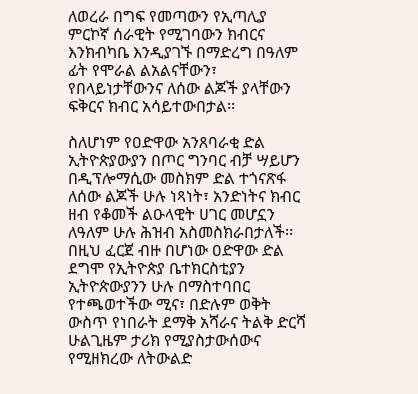ለወረራ በግፍ የመጣውን የኢጣሊያ ምርኮኛ ሰራዊት የሚገባውን ክብርና እንክብካቤ እንዲያገኙ በማድረግ በዓለም ፊት የሞራል ልአልናቸውን፣ የበላይነታቸውንና ለሰው ልጆች ያላቸውን ፍቅርና ክብር አሳይተውበታል፡፡

ስለሆነም የዐድዋው አንጸባራቂ ድል ኢትዮጵያውያን በጦር ግንባር ብቻ ሣይሆን በዲፕሎማሲው መስክም ድል ተጎናጽፋ ለሰው ልጆች ሁሉ ነጻነት፣ አንድነትና ክብር ዘብ የቆመች ልዑላዊት ሀገር መሆኗን ለዓለም ሁሉ ሕዝብ አስመስክራበታለች፡፡ በዚህ ፈርጀ ብዙ በሆነው ዐድዋው ድል ደግሞ የኢትዮጵያ ቤተክርስቲያን ኢትዮጵውያንን ሁሉ በማስተባበር የተጫወተችው ሚና፣ በድሉም ወቅት ውስጥ የነበራት ደማቅ አሻራና ትልቅ ድርሻ ሁልጊዜም ታሪክ የሚያስታውሰውና የሚዘክረው ለትውልድ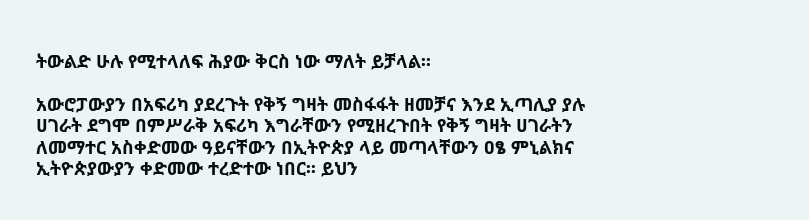ትውልድ ሁሉ የሚተላለፍ ሕያው ቅርስ ነው ማለት ይቻላል፡፡

አውሮፓውያን በአፍሪካ ያደረጉት የቅኝ ግዛት መስፋፋት ዘመቻና እንደ ኢጣሊያ ያሉ ሀገራት ደግሞ በምሥራቅ አፍሪካ እግራቸውን የሚዘረጉበት የቅኝ ግዛት ሀገራትን ለመማተር አስቀድመው ዓይናቸውን በኢትዮጵያ ላይ መጣላቸውን ዐፄ ምኒልክና ኢትዮጵያውያን ቀድመው ተረድተው ነበር፡፡ ይህን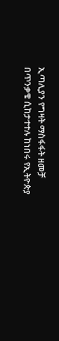ኢጣሊያን የግዛት ማስፋፋት ዘመቻ በጥንቃቄ ሲከታተተሉ ከነበሩ የኢትዮጵያ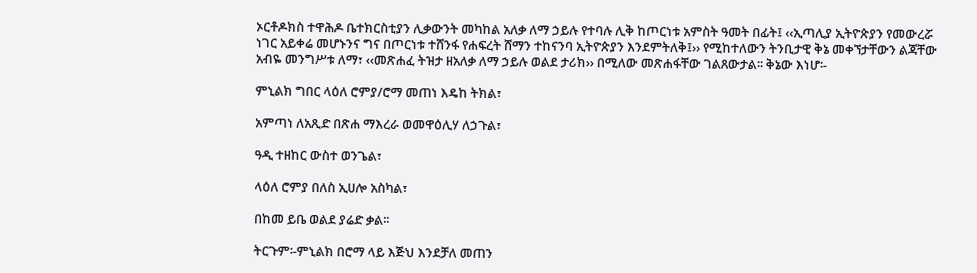ኦርቶዶክስ ተዋሕዶ ቤተክርስቲያን ሊቃውንት መካከል አለቃ ለማ ኃይሉ የተባሉ ሊቅ ከጦርነቱ አምስት ዓመት በፊት፤ ‹‹ኢጣሊያ ኢትዮጵያን የመውረሯ ነገር አይቀሬ መሆኑንና ግና በጦርነቱ ተሸንፋ የሐፍረት ሸማን ተከናንባ ኢትዮጵያን እንደምትለቅ፤›› የሚከተለውን ትንቢታዊ ቅኔ መቀኘታቸውን ልጃቸው አብዬ መንግሥቱ ለማ፣ ‹‹መጽሐፈ ትዝታ ዘአለቃ ለማ ኃይሉ ወልደ ታሪክ›› በሚለው መጽሐፋቸው ገልጸውታል፡፡ ቅኔው እነሆ፡-

ምኒልክ ግበር ላዕለ ሮምያ/ሮማ መጠነ እዴከ ትክል፣

አምጣነ ለአጺድ በጽሐ ማእረራ ወመዋዕሊሃ ለኃጉል፣

ዓዲ ተዘከር ውስተ ወንጌል፣

ላዕለ ሮምያ በለስ ኢሀሎ አስካል፣

በከመ ይቤ ወልደ ያሬድ ቃል፡፡

ትርጉም፡-ምኒልክ በሮማ ላይ እጅህ እንደቻለ መጠን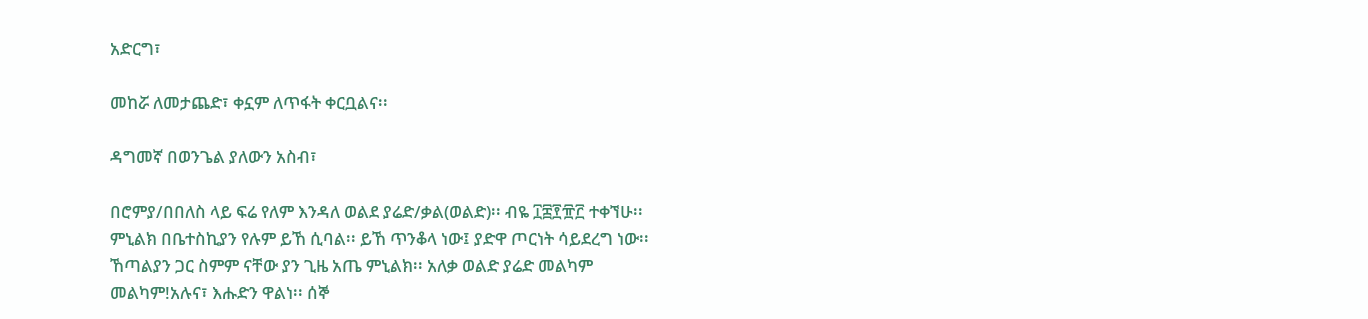አድርግ፣

መከሯ ለመታጨድ፣ ቀኗም ለጥፋት ቀርቧልና፡፡

ዳግመኛ በወንጌል ያለውን አስብ፣

በሮምያ/በበለስ ላይ ፍሬ የለም እንዳለ ወልደ ያሬድ/ቃል(ወልድ)፡፡ ብዬ ፲፰፻፹፫ ተቀኘሁ፡፡ ምኒልክ በቤተስኪያን የሉም ይኸ ሲባል፡፡ ይኸ ጥንቆላ ነው፤ ያድዋ ጦርነት ሳይደረግ ነው፡፡ ኸጣልያን ጋር ስምም ናቸው ያን ጊዜ አጤ ምኒልክ፡፡ አለቃ ወልድ ያሬድ መልካም መልካም!አሉና፣ እሑድን ዋልነ፡፡ ሰኞ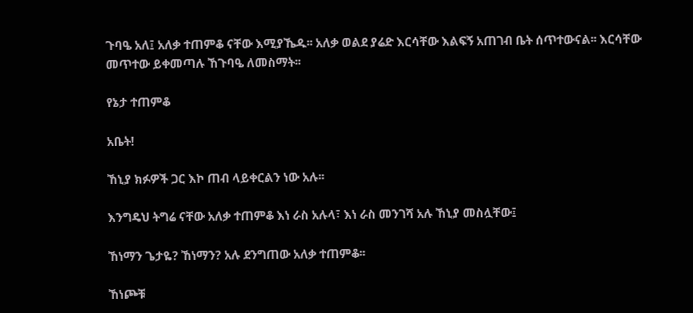ጉባዔ አለ፤ አለቃ ተጠምቆ ናቸው እሚያኼዱ፡፡ አለቃ ወልደ ያሬድ እርሳቸው እልፍኝ አጠገብ ቤት ሰጥተውናል፡፡ እርሳቸው መጥተው ይቀመጣሉ ኸጉባዔ ለመስማት፡፡

የኔታ ተጠምቆ

አቤት!

ኸኒያ ክፉዎች ጋር እኮ ጠብ ላይቀርልን ነው አሉ፡፡

እንግዴህ ትግሬ ናቸው አለቃ ተጠምቆ እነ ራስ አሉላ፣ እነ ራስ መንገሻ አሉ ኸኒያ መስሏቸው፤

ኸነማን ጌታዬ? ኸነማን? አሉ ደንግጠው አለቃ ተጠምቆ፡፡

ኸነጮቹ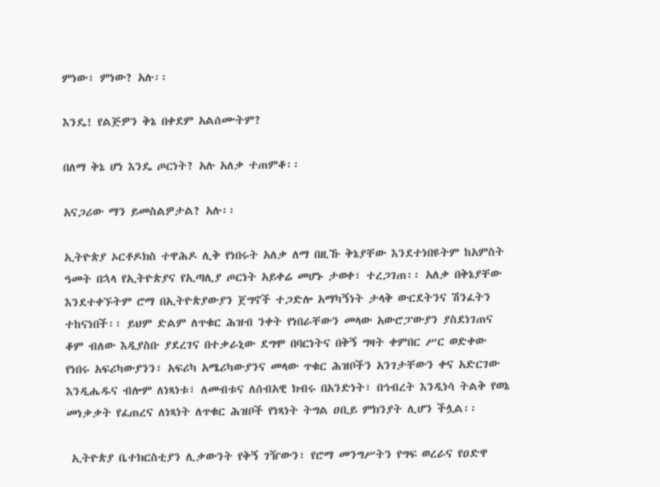ምነው፣ ምነው? አሉ፡፡

እንዴ! የልጅዎን ቅኔ በቀደም አልሰሙትም?

በለማ ቅኔ ሆነ እንዴ ጦርነት? አሉ አለቃ ተጠምቆ፡፡

አናጋሪው ማን ይመስልዎታል? አሉ፡፡

ኢትዮጵያ ኦርቶዶክስ ተዋሕዶ ሊቅ የነበሩት አለቃ ለማ በዚኹ ቅኔያቸው እንደተነበዩትም ከአምስት ዓመት በኋላ የኢትዮጵያና የኢጣሊያ ጦርነት አይቀሬ መሆኑ ታወቀ፣ ተረጋገጠ፡፡ አለቃ በቅኔያቸው እንደተቀኙትም ሮማ በኢትዮጵያውያን ጀግኖች ተጋድሎ አማካኝነት ታላቅ ውርደትንና ሽንፈትን ተከናነበች፡፡ ይህም ድልም ለጥቁር ሕዝብ ንቀት የነበራቸውን መላው አውሮፓውያን ያስደነገጠና ቆም ብለው እዲያስቡ ያደረገና በተቃራኒው ደግሞ በባርነትና በቅኝ ግዛት ቀምበር ሥር ወድቀው የነበሩ አፍሪካውያንን፣ አፍሪካ አሜሪካውያንና መላው ጥቁር ሕዝቦችን አንገታቸውን ቀና አድርገው እንዲሔዱና ብሎም ለነጻነቱ፣ ለመብቱና ለሰብአዊ ክብሩ በአንድነት፣ በኅብረት እንዲነሳ ትልቅ የወኔ መነቃቃት የፈጠረና ለነጻነት ለጥቁር ሕዝቦች የነጻነት ትግል ዐቢይ ምክንያት ሊሆን ችሏል፡፡

 ኢትዮጵያ ቤተክርስቲያን ሊቃውንት የቅኝ ገዥውን፣ የሮማ መንግሥትን የግፍ ወረራና የዐድዋ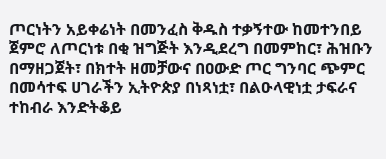ጦርነትን አይቀሬነት በመንፈስ ቅዱስ ተቃኝተው ከመተንበይ ጀምሮ ለጦርነቱ በቂ ዝግጅት እንዲደረግ በመምከር፣ ሕዝቡን በማዘጋጀት፣ በክተት ዘመቻውና በዐውድ ጦር ግንባር ጭምር በመሳተፍ ሀገራችን ኢትዮጵያ በነጻነቷ፣ በልዑላዊነቷ ታፍራና ተከብራ እንድትቆይ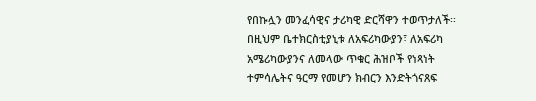የበኩሏን መንፈሳዊና ታሪካዊ ድርሻዋን ተወጥታለች፡፡ በዚህም ቤተክርስቲያኒቱ ለአፍሪካውያን፣ ለአፍሪካ አሜሪካውያንና ለመላው ጥቁር ሕዝቦች የነጻነት ተምሳሌትና ዓርማ የመሆን ክብርን እንድትጎናጸፍ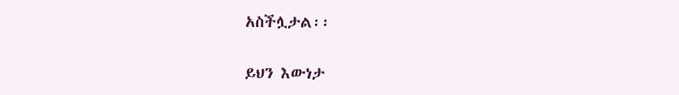አስችሏታል፡፡

ይህን እውነታ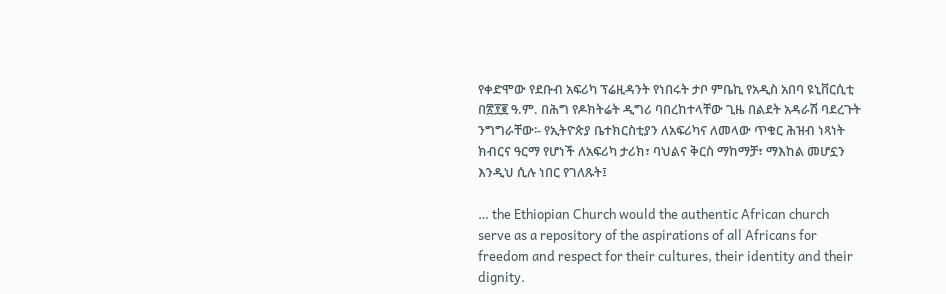የቀድሞው የደቡብ አፍሪካ ፕሬዚዳንት የነበሩት ታቦ ምቤኪ የአዲስ አበባ ዩኒቨርሲቲ በ፳፻፪ ዓ.ም. በሕግ የዶክትሬት ዲግሪ ባበረከተላቸው ጊዜ በልደት አዳራሽ ባደረጉት ንግግራቸው፡- የኢትዮጵያ ቤተክርስቲያን ለአፍሪካና ለመላው ጥቁር ሕዝብ ነጻነት ክብርና ዓርማ የሆነች ለአፍሪካ ታሪክ፣ ባህልና ቅርስ ማከማቻ፣ ማእከል መሆኗን እንዲህ ሲሉ ነበር የገለጹት፤

… the Ethiopian Church would the authentic African church serve as a repository of the aspirations of all Africans for freedom and respect for their cultures, their identity and their dignity.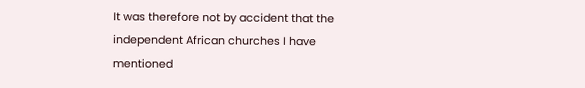It was therefore not by accident that the independent African churches I have mentioned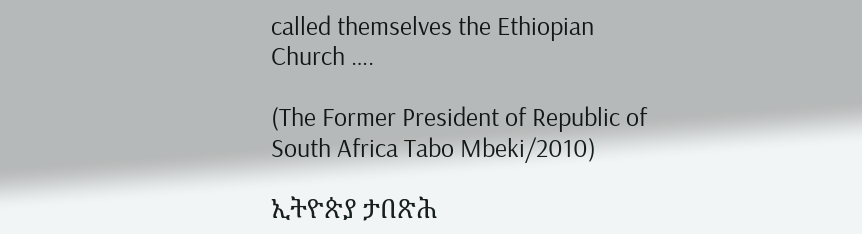called themselves the Ethiopian Church ….

(The Former President of Republic of South Africa Tabo Mbeki/2010)

ኢትዮጵያ ታበጽሕ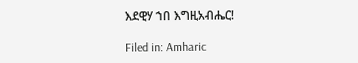እደዊሃ ኀበ እግዚአብሔር!

Filed in: Amharic